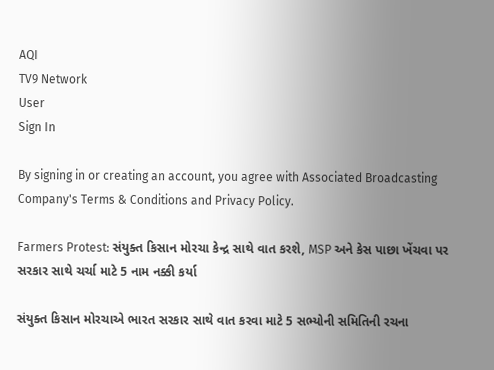AQI
TV9 Network
User
Sign In

By signing in or creating an account, you agree with Associated Broadcasting Company's Terms & Conditions and Privacy Policy.

Farmers Protest: સંયુક્ત કિસાન મોરચા કેન્દ્ર સાથે વાત કરશે, MSP અને કેસ પાછા ખેંચવા પર સરકાર સાથે ચર્ચા માટે 5 નામ નક્કી કર્યા

સંયુક્ત કિસાન મોરચાએ ભારત સરકાર સાથે વાત કરવા માટે 5 સભ્યોની સમિતિની રચના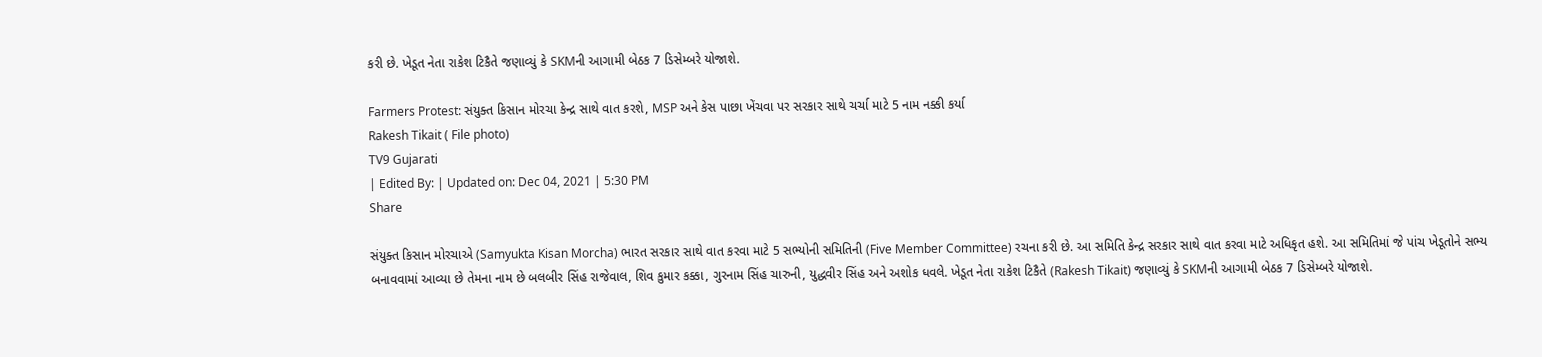કરી છે. ખેડૂત નેતા રાકેશ ટિકૈતે જણાવ્યું કે SKMની આગામી બેઠક 7 ડિસેમ્બરે યોજાશે.

Farmers Protest: સંયુક્ત કિસાન મોરચા કેન્દ્ર સાથે વાત કરશે, MSP અને કેસ પાછા ખેંચવા પર સરકાર સાથે ચર્ચા માટે 5 નામ નક્કી કર્યા
Rakesh Tikait ( File photo)
TV9 Gujarati
| Edited By: | Updated on: Dec 04, 2021 | 5:30 PM
Share

સંયુક્ત કિસાન મોરચાએ (Samyukta Kisan Morcha) ભારત સરકાર સાથે વાત કરવા માટે 5 સભ્યોની સમિતિની (Five Member Committee) રચના કરી છે. આ સમિતિ કેન્દ્ર સરકાર સાથે વાત કરવા માટે અધિકૃત હશે. આ સમિતિમાં જે પાંચ ખેડૂતોને સભ્ય બનાવવામાં આવ્યા છે તેમના નામ છે બલબીર સિંહ રાજેવાલ, શિવ કુમાર કક્કા, ગુરનામ સિંહ ચારુની, યુદ્ધવીર સિંહ અને અશોક ધવલે. ખેડૂત નેતા રાકેશ ટિકૈતે (Rakesh Tikait) જણાવ્યું કે SKMની આગામી બેઠક 7 ડિસેમ્બરે યોજાશે.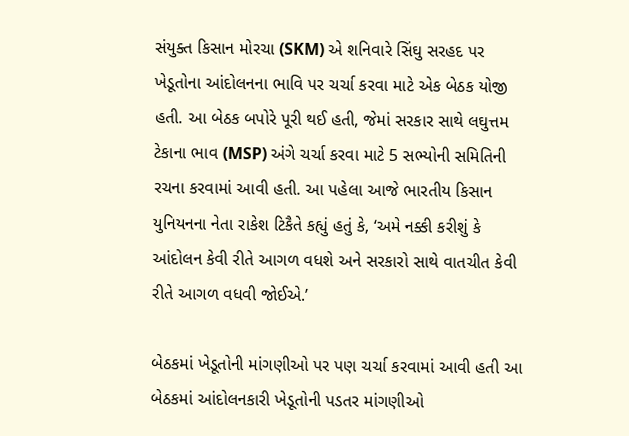સંયુક્ત કિસાન મોરચા (SKM) એ શનિવારે સિંઘુ સરહદ પર ખેડૂતોના આંદોલનના ભાવિ પર ચર્ચા કરવા માટે એક બેઠક યોજી હતી. આ બેઠક બપોરે પૂરી થઈ હતી, જેમાં સરકાર સાથે લઘુત્તમ ટેકાના ભાવ (MSP) અંગે ચર્ચા કરવા માટે 5 સભ્યોની સમિતિની રચના કરવામાં આવી હતી. આ પહેલા આજે ભારતીય કિસાન યુનિયનના નેતા રાકેશ ટિકૈતે કહ્યું હતું કે, ‘અમે નક્કી કરીશું કે આંદોલન કેવી રીતે આગળ વધશે અને સરકારો સાથે વાતચીત કેવી રીતે આગળ વધવી જોઈએ.’

બેઠકમાં ખેડૂતોની માંગણીઓ પર પણ ચર્ચા કરવામાં આવી હતી આ બેઠકમાં આંદોલનકારી ખેડૂતોની પડતર માંગણીઓ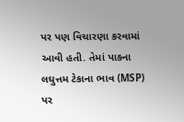પર પણ વિચારણા કરવામાં આવી હતી. તેમાં પાકના લઘુત્તમ ટેકાના ભાવ (MSP) પર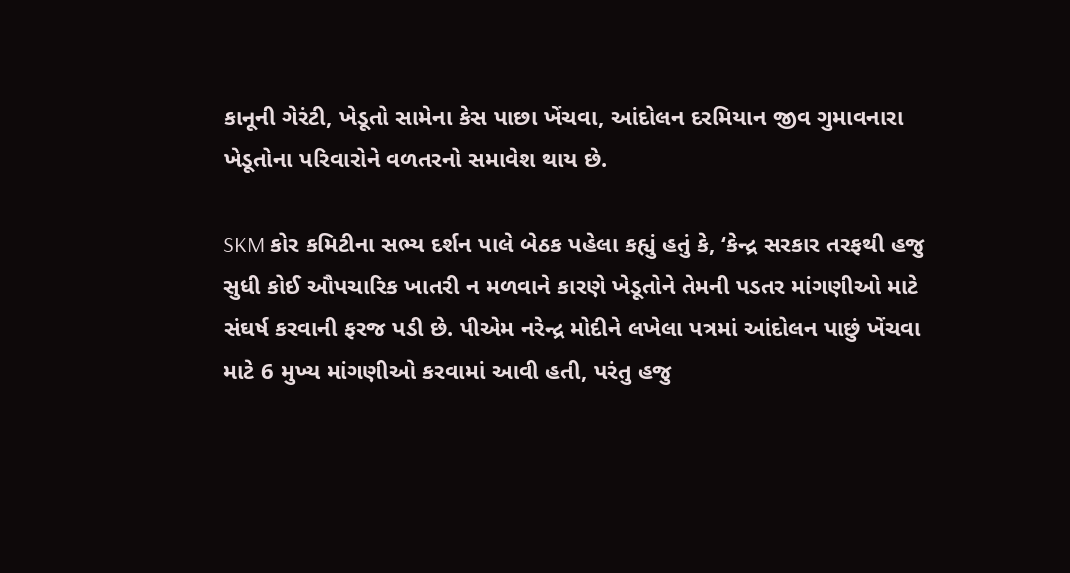કાનૂની ગેરંટી, ખેડૂતો સામેના કેસ પાછા ખેંચવા, આંદોલન દરમિયાન જીવ ગુમાવનારા ખેડૂતોના પરિવારોને વળતરનો સમાવેશ થાય છે.

SKM કોર કમિટીના સભ્ય દર્શન પાલે બેઠક પહેલા કહ્યું હતું કે, ‘કેન્દ્ર સરકાર તરફથી હજુ સુધી કોઈ ઔપચારિક ખાતરી ન મળવાને કારણે ખેડૂતોને તેમની પડતર માંગણીઓ માટે સંઘર્ષ કરવાની ફરજ પડી છે. પીએમ નરેન્દ્ર મોદીને લખેલા પત્રમાં આંદોલન પાછું ખેંચવા માટે 6 મુખ્ય માંગણીઓ કરવામાં આવી હતી, પરંતુ હજુ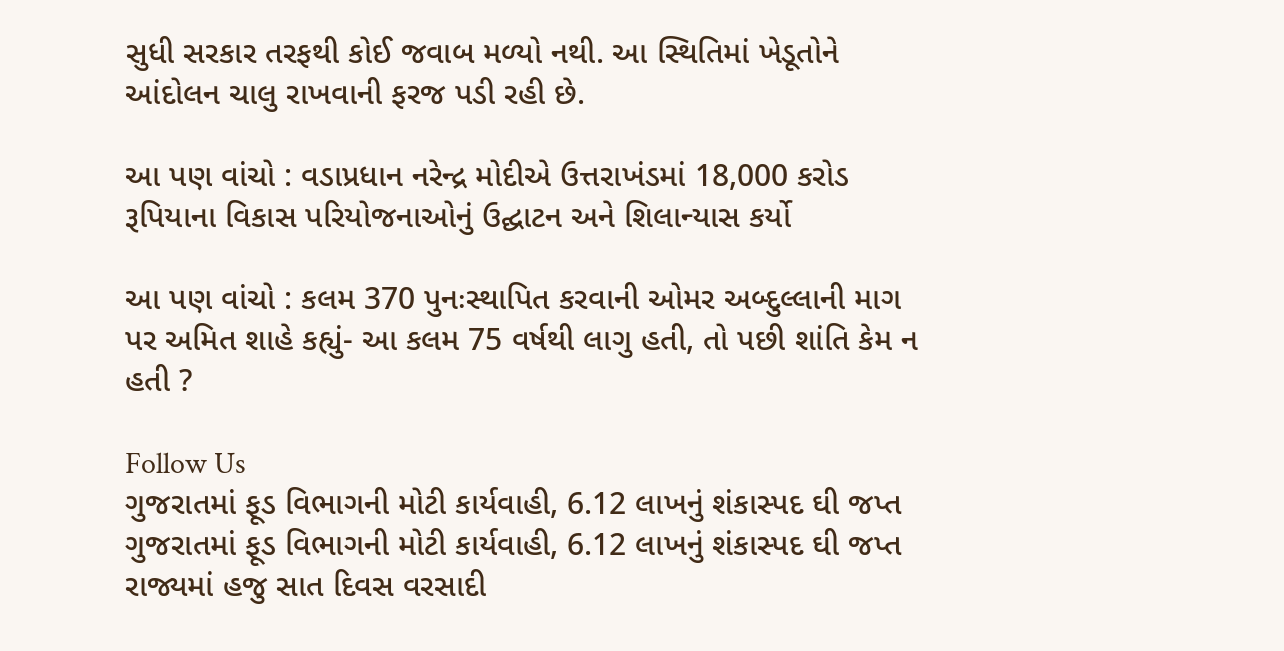સુધી સરકાર તરફથી કોઈ જવાબ મળ્યો નથી. આ સ્થિતિમાં ખેડૂતોને આંદોલન ચાલુ રાખવાની ફરજ પડી રહી છે.

આ પણ વાંચો : વડાપ્રધાન નરેન્દ્ર મોદીએ ઉત્તરાખંડમાં 18,000 કરોડ રૂપિયાના વિકાસ પરિયોજનાઓનું ઉદ્ઘાટન અને શિલાન્યાસ કર્યો

આ પણ વાંચો : કલમ 370 પુનઃસ્થાપિત કરવાની ઓમર અબ્દુલ્લાની માગ પર અમિત શાહે કહ્યું- આ કલમ 75 વર્ષથી લાગુ હતી, તો પછી શાંતિ કેમ ન હતી ?

Follow Us
ગુજરાતમાં ફૂડ વિભાગની મોટી કાર્યવાહી, 6.12 લાખનું શંકાસ્પદ ઘી જપ્ત
ગુજરાતમાં ફૂડ વિભાગની મોટી કાર્યવાહી, 6.12 લાખનું શંકાસ્પદ ઘી જપ્ત
રાજ્યમાં હજુ સાત દિવસ વરસાદી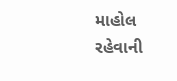માહોલ રહેવાની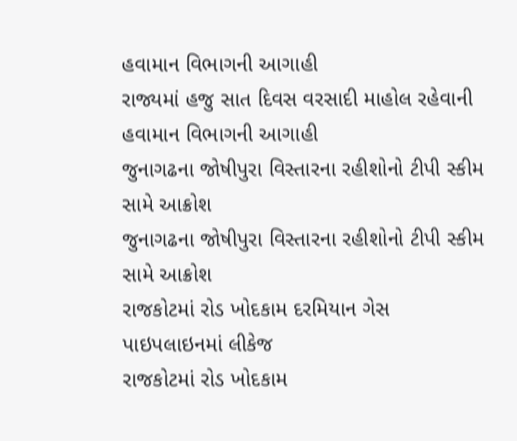હવામાન વિભાગની આગાહી
રાજ્યમાં હજુ સાત દિવસ વરસાદી માહોલ રહેવાની હવામાન વિભાગની આગાહી
જુનાગઢના જોષીપુરા વિસ્તારના રહીશોનો ટીપી સ્કીમ સામે આક્રોશ
જુનાગઢના જોષીપુરા વિસ્તારના રહીશોનો ટીપી સ્કીમ સામે આક્રોશ
રાજકોટમાં રોડ ખોદકામ દરમિયાન ગેસ પાઇપલાઇનમાં લીકેજ
રાજકોટમાં રોડ ખોદકામ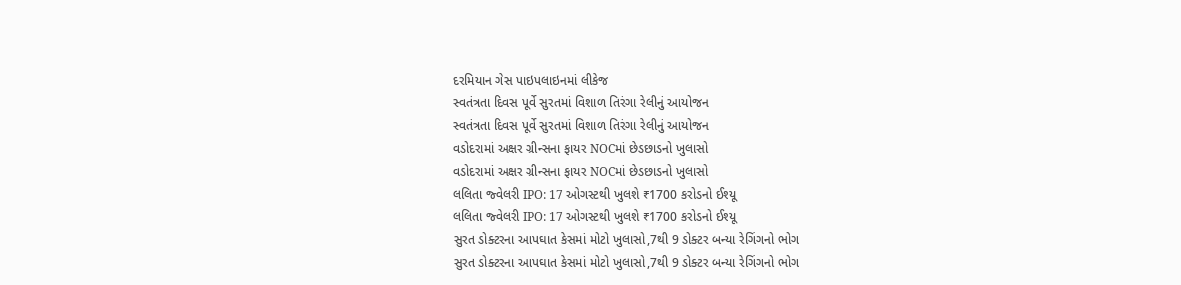દરમિયાન ગેસ પાઇપલાઇનમાં લીકેજ
સ્વતંત્રતા દિવસ પૂર્વે સુરતમાં વિશાળ તિરંગા રેલીનું આયોજન
સ્વતંત્રતા દિવસ પૂર્વે સુરતમાં વિશાળ તિરંગા રેલીનું આયોજન
વડોદરામાં અક્ષર ગ્રીન્સના ફાયર NOCમાં છેડછાડનો ખુલાસો
વડોદરામાં અક્ષર ગ્રીન્સના ફાયર NOCમાં છેડછાડનો ખુલાસો
લલિતા જ્વેલરી IPO: 17 ઓગસ્ટથી ખુલશે ₹1700 કરોડનો ઈશ્યૂ
લલિતા જ્વેલરી IPO: 17 ઓગસ્ટથી ખુલશે ₹1700 કરોડનો ઈશ્યૂ
સુરત ડોક્ટરના આપઘાત કેસમાં મોટો ખુલાસો,7થી 9 ડોક્ટર બન્યા રેગિંગનો ભોગ
સુરત ડોક્ટરના આપઘાત કેસમાં મોટો ખુલાસો,7થી 9 ડોક્ટર બન્યા રેગિંગનો ભોગ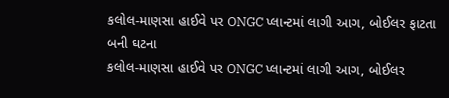કલોલ-માણસા હાઈવે પર ONGC પ્લાન્ટમાં લાગી આગ, બોઈલર ફાટતા બની ઘટના
કલોલ-માણસા હાઈવે પર ONGC પ્લાન્ટમાં લાગી આગ, બોઈલર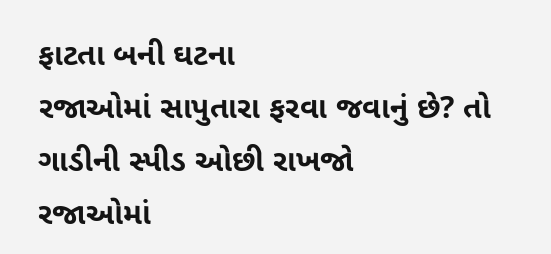ફાટતા બની ઘટના
રજાઓમાં સાપુતારા ફરવા જવાનું છે? તો ગાડીની સ્પીડ ઓછી રાખજો
રજાઓમાં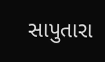સાપુતારા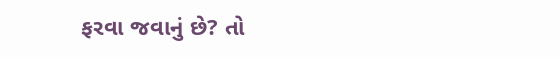ફરવા જવાનું છે? તો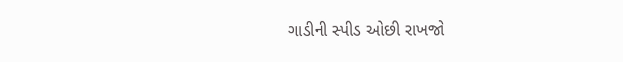ગાડીની સ્પીડ ઓછી રાખજો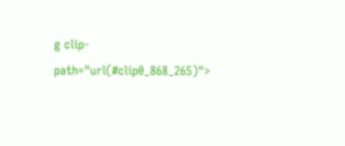g clip-path="url(#clip0_868_265)">